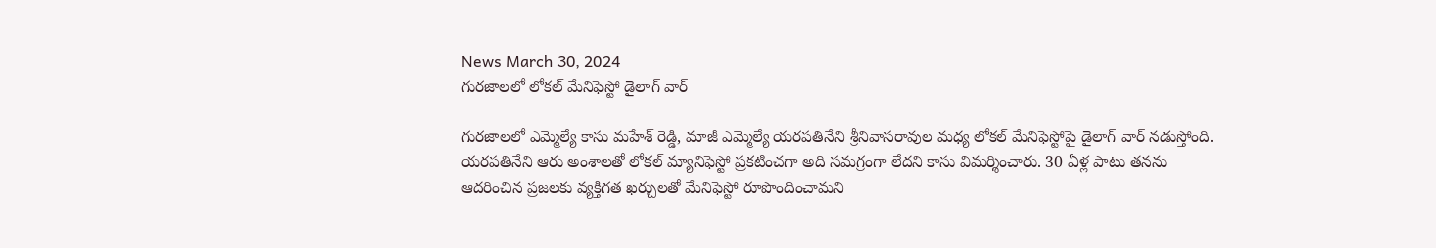News March 30, 2024
గురజాలలో లోకల్ మేనిఫెస్టో డైలాగ్ వార్

గురజాలలో ఎమ్మెల్యే కాసు మహేశ్ రెడ్డి, మాజీ ఎమ్మెల్యే యరపతినేని శ్రీనివాసరావుల మధ్య లోకల్ మేనిఫెస్టోపై డైలాగ్ వార్ నడుస్తోంది. యరపతినేని ఆరు అంశాలతో లోకల్ మ్యానిఫెస్టో ప్రకటించగా అది సమగ్రంగా లేదని కాసు విమర్శించారు. 30 ఏళ్ల పాటు తనను ఆదరించిన ప్రజలకు వ్యక్తిగత ఖర్చులతో మేనిఫెస్టో రూపొందించామని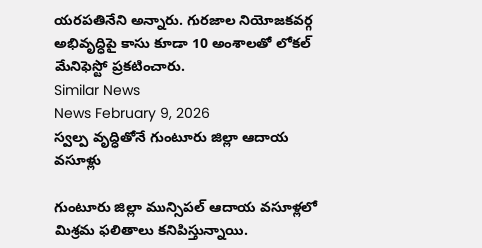యరపతినేని అన్నారు. గురజాల నియోజకవర్గ అభివృద్ధిపై కాసు కూడా 10 అంశాలతో లోకల్ మేనిఫెస్టో ప్రకటించారు.
Similar News
News February 9, 2026
స్వల్ప వృద్ధితోనే గుంటూరు జిల్లా ఆదాయ వసూళ్లు

గుంటూరు జిల్లా మున్సిపల్ ఆదాయ వసూళ్లలో మిశ్రమ ఫలితాలు కనిపిస్తున్నాయి.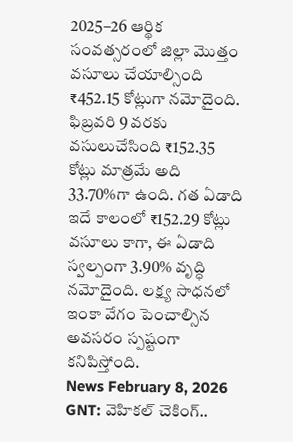2025–26 ఆర్థిక సంవత్సరంలో జిల్లా మొత్తం వసూలు చేయాల్సింది ₹452.15 కోట్లుగా నమోదైంది. ఫిబ్రవరి 9 వరకు వసులుచేసింది ₹152.35 కోట్లు మాత్రమే అది 33.70%గా ఉంది. గత ఏడాది ఇదే కాలంలో ₹152.29 కోట్లు వసూలు కాగా, ఈ ఏడాది స్వల్పంగా 3.90% వృద్ధి నమోదైంది. లక్ష్య సాధనలో ఇంకా వేగం పెంచాల్సిన అవసరం స్పష్టంగా కనిపిస్తోంది.
News February 8, 2026
GNT: వెహికల్ చెకింగ్..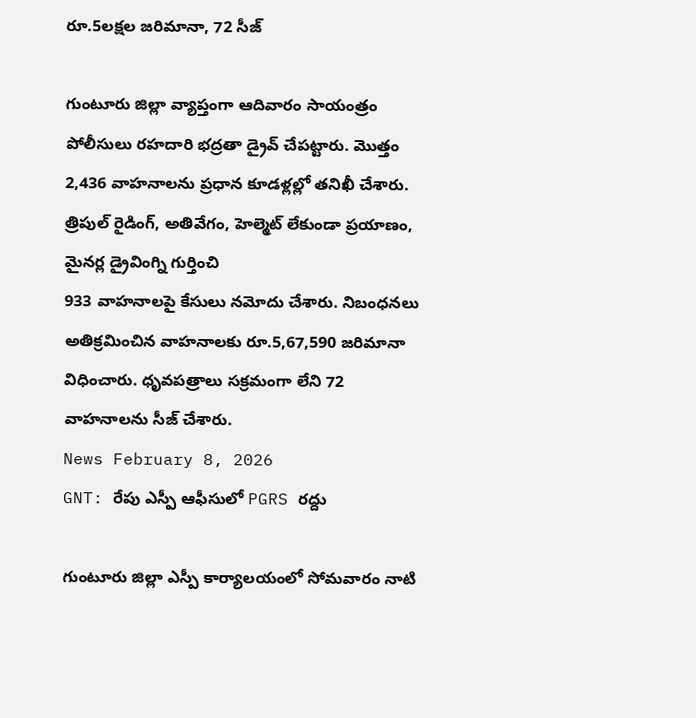రూ.5లక్షల జరిమానా, 72 సీజ్

గుంటూరు జిల్లా వ్యాప్తంగా ఆదివారం సాయంత్రం పోలీసులు రహదారి భద్రతా డ్రైవ్ చేపట్టారు. మొత్తం 2,436 వాహనాలను ప్రధాన కూడళ్లల్లో తనిఖీ చేశారు. త్రిపుల్ రైడింగ్, అతివేగం, హెల్మెట్ లేకుండా ప్రయాణం, మైనర్ల డ్రైవింగ్ని గుర్తించి
933 వాహనాలపై కేసులు నమోదు చేశారు. నిబంధనలు అతిక్రమించిన వాహనాలకు రూ.5,67,590 జరిమానా విధించారు. ధృవపత్రాలు సక్రమంగా లేని 72 వాహనాలను సీజ్ చేశారు.
News February 8, 2026
GNT: రేపు ఎస్పీ ఆఫీసులో PGRS రద్దు

గుంటూరు జిల్లా ఎస్పీ కార్యాలయంలో సోమవారం నాటి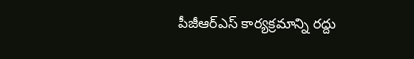పీజీఆర్ఎస్ కార్యక్రమాన్ని రద్దు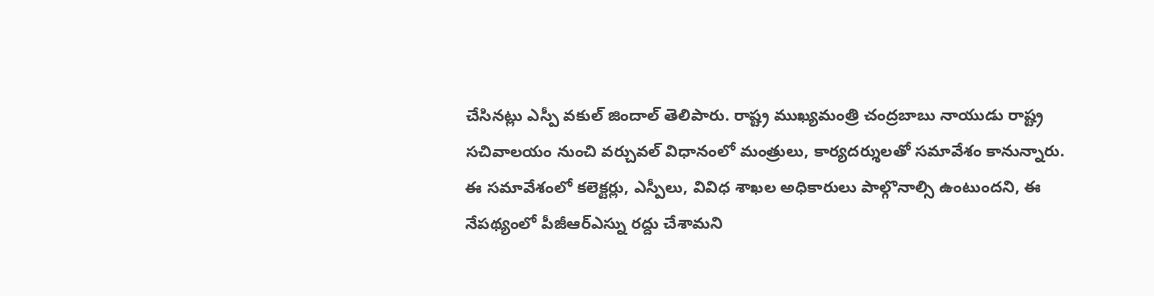చేసినట్లు ఎస్పీ వకుల్ జిందాల్ తెలిపారు. రాష్ట్ర ముఖ్యమంత్రి చంద్రబాబు నాయుడు రాష్ట్ర సచివాలయం నుంచి వర్చువల్ విధానంలో మంత్రులు, కార్యదర్శులతో సమావేశం కానున్నారు. ఈ సమావేశంలో కలెక్టర్లు, ఎస్పీలు, వివిధ శాఖల అధికారులు పాల్గొనాల్సి ఉంటుందని, ఈ నేపథ్యంలో పీజీఆర్ఎస్ను రద్దు చేశామని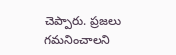చెప్పారు. ప్రజలు గమనించాలని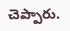చెప్పారు.